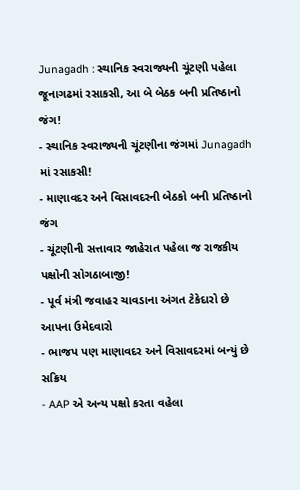Junagadh : સ્થાનિક સ્વરાજ્યની ચૂંટણી પહેલા જૂનાગઢમાં રસાકસી, આ બે બેઠક બની પ્રતિષ્ઠાનો જંગ!
- સ્થાનિક સ્વરાજ્યની ચૂંટણીના જંગમાં Junagadh માં રસાકસી!
- માણાવદર અને વિસાવદરની બેઠકો બની પ્રતિષ્ઠાનો જંગ
- ચૂંટણીની સત્તાવાર જાહેરાત પહેલા જ રાજકીય પક્ષોની સોગઠાબાજી!
- પૂર્વ મંત્રી જવાહર ચાવડાના અંગત ટેકેદારો છે આપના ઉમેદવારો
- ભાજપ પણ માણાવદર અને વિસાવદરમાં બન્યું છે સક્રિય
- AAP એ અન્ય પક્ષો કરતા વહેલા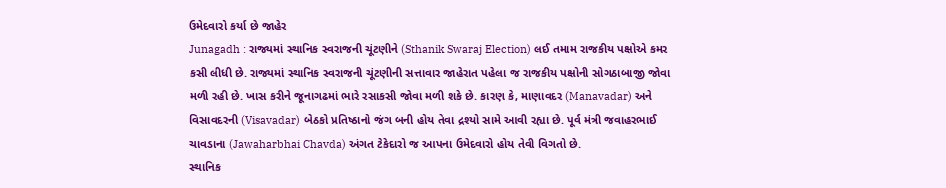ઉમેદવારો કર્યા છે જાહેર
Junagadh : રાજ્યમાં સ્થાનિક સ્વરાજની ચૂંટણીને (Sthanik Swaraj Election) લઈ તમામ રાજકીય પક્ષોએ કમર કસી લીધી છે. રાજ્યમાં સ્થાનિક સ્વરાજની ચૂંટણીની સત્તાવાર જાહેરાત પહેલા જ રાજકીય પક્ષોની સોગઠાબાજી જોવા મળી રહી છે. ખાસ કરીને જૂનાગઢમાં ભારે રસાકસી જોવા મળી શકે છે. કારણ કે, માણાવદર (Manavadar) અને વિસાવદરની (Visavadar) બેઠકો પ્રતિષ્ઠાનો જંગ બની હોય તેવા દ્રશ્યો સામે આવી રહ્યા છે. પૂર્વ મંત્રી જવાહરભાઈ ચાવડાના (Jawaharbhai Chavda) અંગત ટેકેદારો જ આપના ઉમેદવારો હોય તેવી વિગતો છે.
સ્થાનિક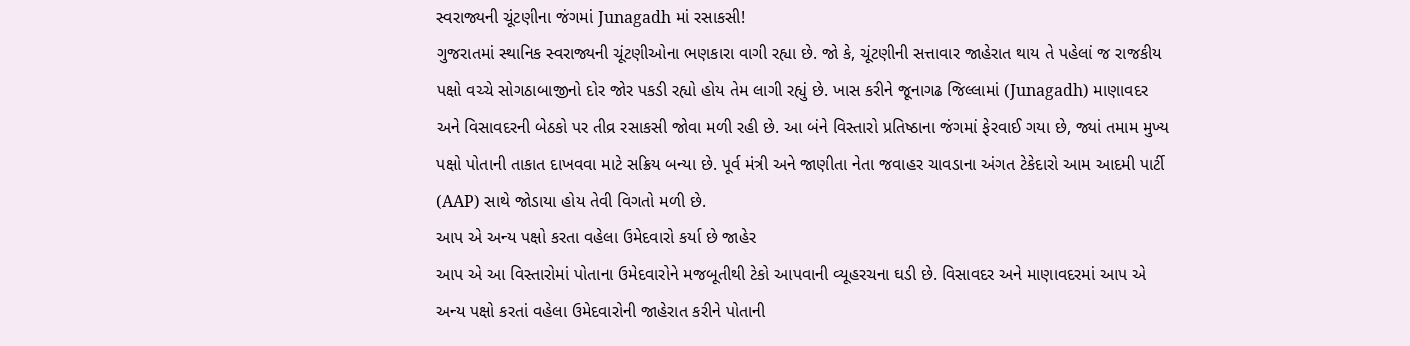સ્વરાજ્યની ચૂંટણીના જંગમાં Junagadh માં રસાકસી!
ગુજરાતમાં સ્થાનિક સ્વરાજ્યની ચૂંટણીઓના ભણકારા વાગી રહ્યા છે. જો કે, ચૂંટણીની સત્તાવાર જાહેરાત થાય તે પહેલાં જ રાજકીય પક્ષો વચ્ચે સોગઠાબાજીનો દોર જોર પકડી રહ્યો હોય તેમ લાગી રહ્યું છે. ખાસ કરીને જૂનાગઢ જિલ્લામાં (Junagadh) માણાવદર અને વિસાવદરની બેઠકો પર તીવ્ર રસાકસી જોવા મળી રહી છે. આ બંને વિસ્તારો પ્રતિષ્ઠાના જંગમાં ફેરવાઈ ગયા છે, જ્યાં તમામ મુખ્ય પક્ષો પોતાની તાકાત દાખવવા માટે સક્રિય બન્યા છે. પૂર્વ મંત્રી અને જાણીતા નેતા જવાહર ચાવડાના અંગત ટેકેદારો આમ આદમી પાર્ટી (AAP) સાથે જોડાયા હોય તેવી વિગતો મળી છે.
આપ એ અન્ય પક્ષો કરતા વહેલા ઉમેદવારો કર્યા છે જાહેર
આપ એ આ વિસ્તારોમાં પોતાના ઉમેદવારોને મજબૂતીથી ટેકો આપવાની વ્યૂહરચના ઘડી છે. વિસાવદર અને માણાવદરમાં આપ એ અન્ય પક્ષો કરતાં વહેલા ઉમેદવારોની જાહેરાત કરીને પોતાની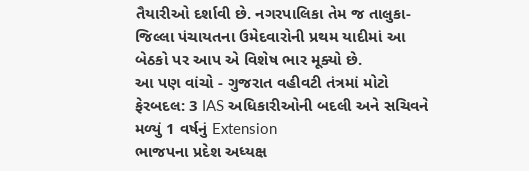તૈયારીઓ દર્શાવી છે. નગરપાલિકા તેમ જ તાલુકા-જિલ્લા પંચાયતના ઉમેદવારોની પ્રથમ યાદીમાં આ બેઠકો પર આપ એ વિશેષ ભાર મૂક્યો છે.
આ પણ વાંચો - ગુજરાત વહીવટી તંત્રમાં મોટો ફેરબદલ: 3 IAS અધિકારીઓની બદલી અને સચિવને મળ્યું 1 વર્ષનું Extension
ભાજપના પ્રદેશ અધ્યક્ષ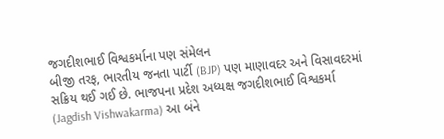જગદીશભાઈ વિશ્વકર્માના પણ સંમેલન
બીજી તરફ, ભારતીય જનતા પાર્ટી (BJP) પણ માણાવદર અને વિસાવદરમાં સક્રિય થઈ ગઈ છે. ભાજપના પ્રદેશ અધ્યક્ષ જગદીશભાઈ વિશ્વકર્મા (Jagdish Vishwakarma) આ બંને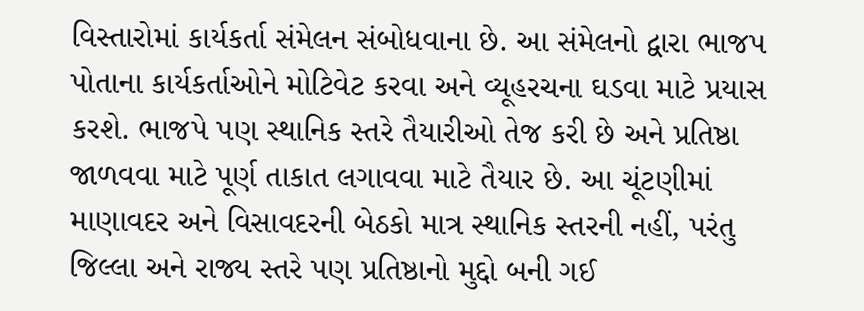વિસ્તારોમાં કાર્યકર્તા સંમેલન સંબોધવાના છે. આ સંમેલનો દ્વારા ભાજપ પોતાના કાર્યકર્તાઓને મોટિવેટ કરવા અને વ્યૂહરચના ઘડવા માટે પ્રયાસ કરશે. ભાજપે પણ સ્થાનિક સ્તરે તૈયારીઓ તેજ કરી છે અને પ્રતિષ્ઠા જાળવવા માટે પૂર્ણ તાકાત લગાવવા માટે તૈયાર છે. આ ચૂંટણીમાં માણાવદર અને વિસાવદરની બેઠકો માત્ર સ્થાનિક સ્તરની નહીં, પરંતુ જિલ્લા અને રાજ્ય સ્તરે પણ પ્રતિષ્ઠાનો મુદ્દો બની ગઈ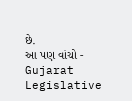છે.
આ પણ વાંચો - Gujarat Legislative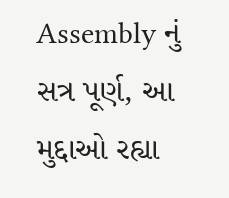Assembly નું સત્ર પૂર્ણ, આ મુદ્દાઓ રહ્યા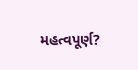મહત્વપૂર્ણ?